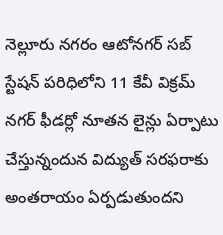నెల్లూరు నగరం ఆటోనగర్ సబ్ స్టేషన్ పరిధిలోని 11 కేవీ విక్రమ్ నగర్ ఫీడర్లో నూతన లైన్లు ఏర్పాటు చేస్తున్నందున విద్యుత్ సరఫరాకు అంతరాయం ఏర్పడుతుందని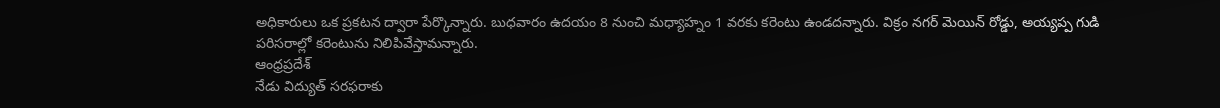అధికారులు ఒక ప్రకటన ద్వారా పేర్కొన్నారు. బుధవారం ఉదయం 8 నుంచి మధ్యాహ్నం 1 వరకు కరెంటు ఉండదన్నారు. విక్రం నగర్ మెయిన్ రోడ్డు, అయ్యప్ప గుడి పరిసరాల్లో కరెంటును నిలిపివేస్తామన్నారు.
ఆంధ్రప్రదేశ్
నేడు విద్యుత్ సరఫరాకు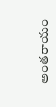అంతరాయం